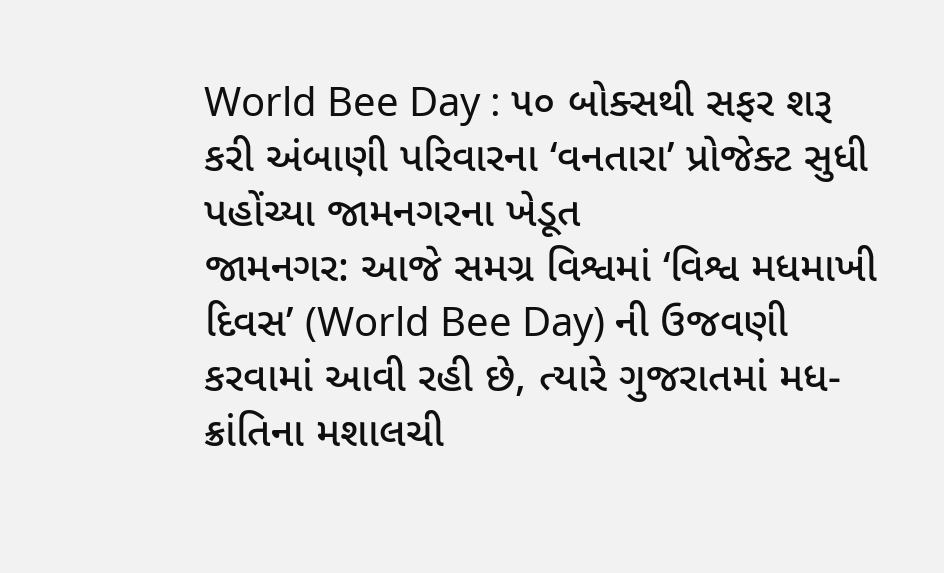World Bee Day : ૫૦ બોક્સથી સફર શરૂ કરી અંબાણી પરિવારના ‘વનતારા’ પ્રોજેક્ટ સુધી પહોંચ્યા જામનગરના ખેડૂત
જામનગર: આજે સમગ્ર વિશ્વમાં ‘વિશ્વ મધમાખી દિવસ’ (World Bee Day) ની ઉજવણી કરવામાં આવી રહી છે, ત્યારે ગુજરાતમાં મધ-ક્રાંતિના મશાલચી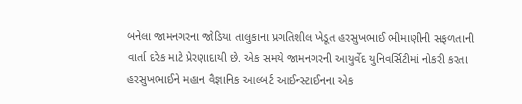બનેલા જામનગરના જોડિયા તાલુકાના પ્રગતિશીલ ખેડૂત હરસુખભાઈ ભીમાણીની સફળતાની વાર્તા દરેક માટે પ્રેરણાદાયી છે. એક સમયે જામનગરની આયુર્વેદ યુનિવર્સિટીમાં નોકરી કરતા હરસુખભાઈને મહાન વૈજ્ઞાનિક આલ્બર્ટ આઈન્સ્ટાઈનના એક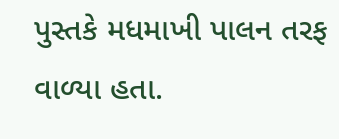પુસ્તકે મધમાખી પાલન તરફ વાળ્યા હતા.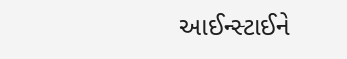આઈન્સ્ટાઈને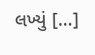લખ્યું […]